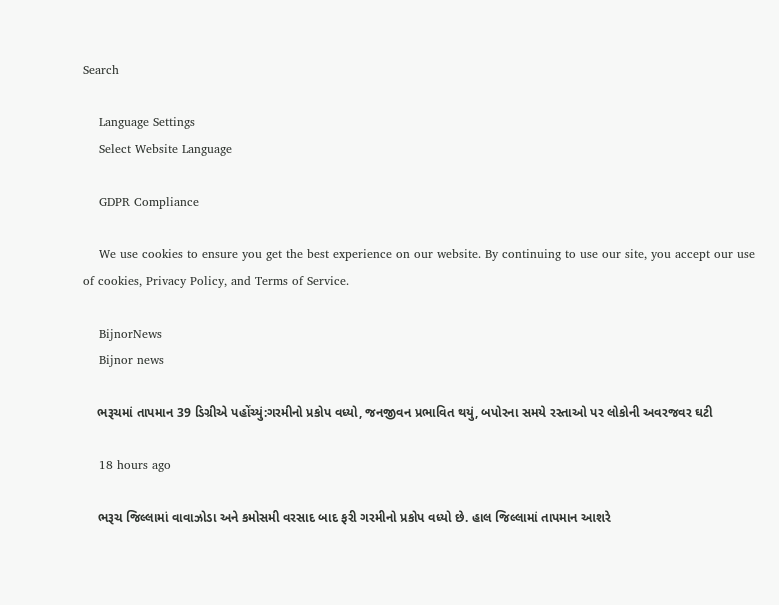Search

    Language Settings
    Select Website Language

    GDPR Compliance

    We use cookies to ensure you get the best experience on our website. By continuing to use our site, you accept our use of cookies, Privacy Policy, and Terms of Service.

    BijnorNews
    Bijnor news

    ભરૂચમાં તાપમાન 39 ડિગ્રીએ પહોંચ્યું:ગરમીનો પ્રકોપ વધ્યો, જનજીવન પ્રભાવિત થયું, બપોરના સમયે રસ્તાઓ પર લોકોની અવરજવર ઘટી

    18 hours ago

    ભરૂચ જિલ્લામાં વાવાઝોડા અને કમોસમી વરસાદ બાદ ફરી ગરમીનો પ્રકોપ વધ્યો છે. હાલ જિલ્લામાં તાપમાન આશરે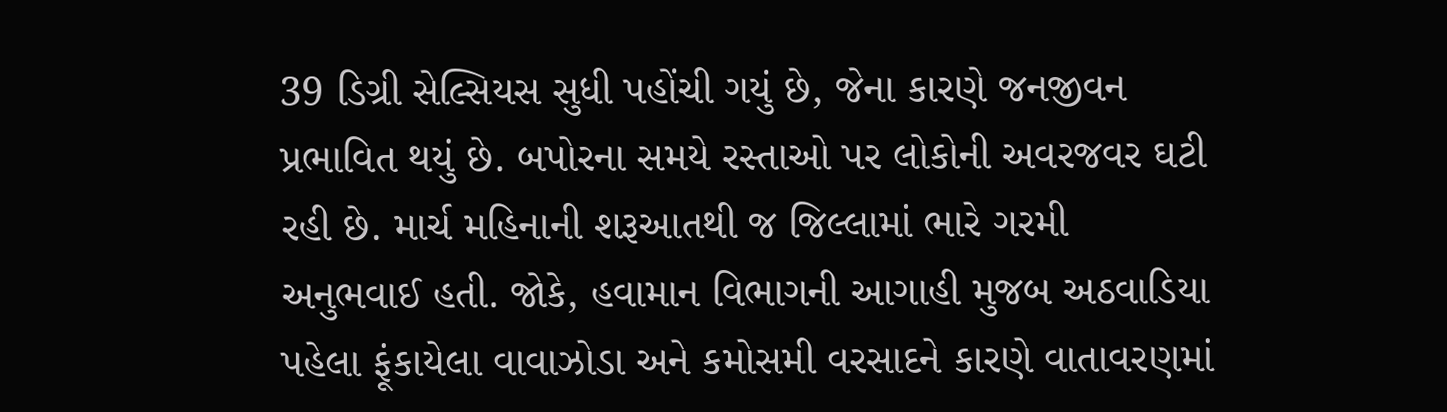39 ડિગ્રી સેલ્સિયસ સુધી પહોંચી ગયું છે, જેના કારણે જનજીવન પ્રભાવિત થયું છે. બપોરના સમયે રસ્તાઓ પર લોકોની અવરજવર ઘટી રહી છે. માર્ચ મહિનાની શરૂઆતથી જ જિલ્લામાં ભારે ગરમી અનુભવાઈ હતી. જોકે, હવામાન વિભાગની આગાહી મુજબ અઠવાડિયા પહેલા ફૂંકાયેલા વાવાઝોડા અને કમોસમી વરસાદને કારણે વાતાવરણમાં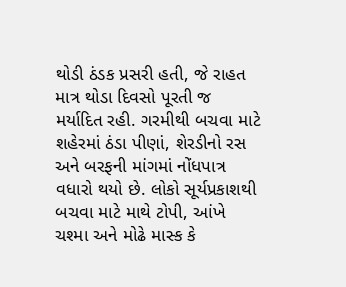થોડી ઠંડક પ્રસરી હતી, જે રાહત માત્ર થોડા દિવસો પૂરતી જ મર્યાદિત રહી. ગરમીથી બચવા માટે શહેરમાં ઠંડા પીણાં, શેરડીનો રસ અને બરફની માંગમાં નોંધપાત્ર વધારો થયો છે. લોકો સૂર્યપ્રકાશથી બચવા માટે માથે ટોપી, આંખે ચશ્મા અને મોઢે માસ્ક કે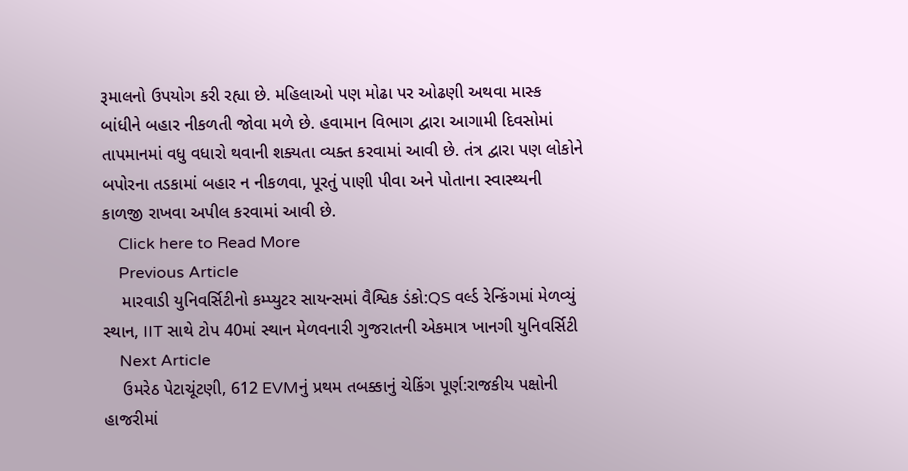રૂમાલનો ઉપયોગ કરી રહ્યા છે. મહિલાઓ પણ મોઢા પર ઓઢણી અથવા માસ્ક બાંધીને બહાર નીકળતી જોવા મળે છે. હવામાન વિભાગ દ્વારા આગામી દિવસોમાં તાપમાનમાં વધુ વધારો થવાની શક્યતા વ્યક્ત કરવામાં આવી છે. તંત્ર દ્વારા પણ લોકોને બપોરના તડકામાં બહાર ન નીકળવા, પૂરતું પાણી પીવા અને પોતાના સ્વાસ્થ્યની કાળજી રાખવા અપીલ કરવામાં આવી છે.
    Click here to Read More
    Previous Article
    મારવાડી યુનિવર્સિટીનો કમ્પ્યુટર સાયન્સમાં વૈશ્વિક ડંકો:QS વર્લ્ડ રેન્કિંગમાં મેળવ્યું સ્થાન, IIT સાથે ટોપ 40માં સ્થાન મેળવનારી ગુજરાતની એકમાત્ર ખાનગી યુનિવર્સિટી
    Next Article
    ઉમરેઠ પેટાચૂંટણી, 612 EVMનું પ્રથમ તબક્કાનું ચેકિંગ પૂર્ણ:રાજકીય પક્ષોની હાજરીમાં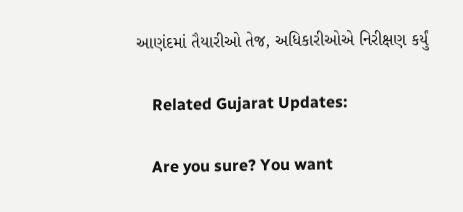આણંદમાં તૈયારીઓ તેજ, અધિકારીઓએ નિરીક્ષણ કર્યું

    Related Gujarat Updates:

    Are you sure? You want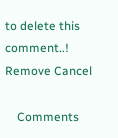to delete this comment..! Remove Cancel

    Comments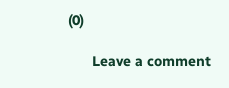(0)

      Leave a comment